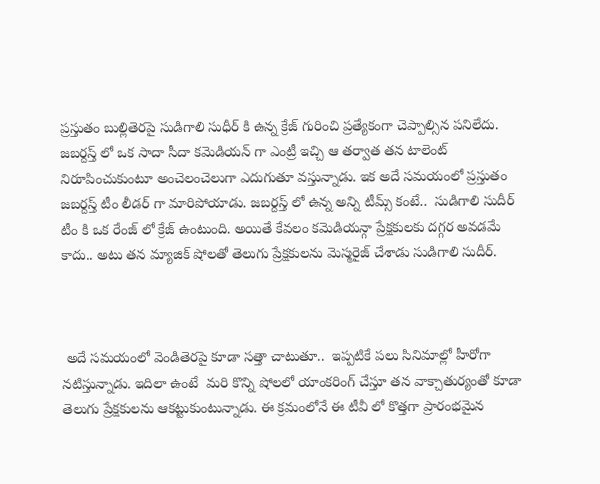ప్రస్తుతం బుల్లితెరపై సుడిగాలి సుధీర్ కి ఉన్న క్రేజ్ గురించి ప్రత్యేకంగా చెప్పాల్సిన పనిలేదు.  జబర్దస్త్ లో ఒక సాదా సీదా కమెడియన్ గా ఎంట్రీ ఇచ్చి ఆ తర్వాత తన టాలెంట్ నిరూపించుకుంటూ అంచెలంచెలుగా ఎదుగుతూ వస్తున్నాడు. ఇక అదే సమయంలో ప్రస్తుతం జబర్దస్త్ టీం లీడర్ గా మారిపోయాడు. జబర్దస్త్ లో ఉన్న అన్ని టీమ్స్ కంటే..  సుడిగాలి సుదీర్ టీం కి ఒక రేంజ్ లో క్రేజ్ ఉంటుంది. అయితే కేవలం కమెడియన్గా ప్రేక్షకులకు దగ్గర అవడమే కాదు.. అటు తన మ్యాజిక్ షోలతో తెలుగు ప్రేక్షకులను మెస్మరైజ్ చేశాడు సుడిగాలి సుదీర్.



 అదే సమయంలో వెండితెరపై కూడా సత్తా చాటుతూ..  ఇప్పటికే పలు సినిమాల్లో హీరోగా నటిస్తున్నాడు. ఇదిలా ఉంటే  మరి కొన్ని షోలలో యాంకరింగ్ చేస్తూ తన వాక్చాతుర్యంతో కూడా తెలుగు ప్రేక్షకులను ఆకట్టుకుంటున్నాడు. ఈ క్రమంలోనే ఈ టీవీ లో కొత్తగా ప్రారంభమైన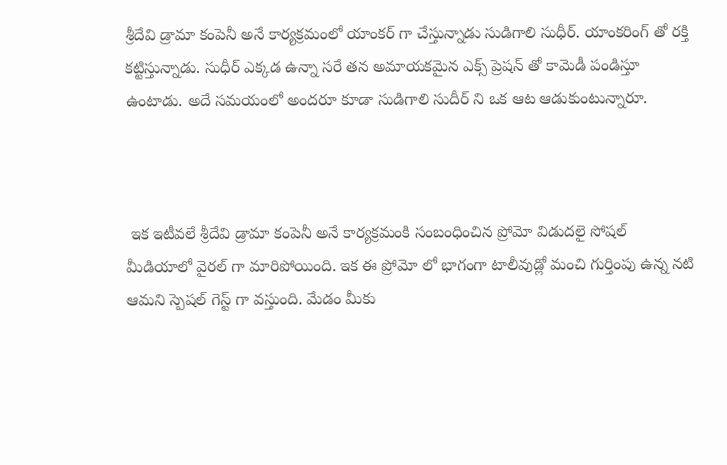శ్రీదేవి డ్రామా కంపెనీ అనే కార్యక్రమంలో యాంకర్ గా చేస్తున్నాడు సుడిగాలి సుధీర్. యాంకరింగ్ తో రక్తి కట్టిస్తున్నాడు. సుధీర్ ఎక్కడ ఉన్నా సరే తన అమాయకమైన ఎక్స్ ప్రెషన్ తో కామెడీ పండిస్తూ ఉంటాడు. అదే సమయంలో అందరూ కూడా సుడిగాలి సుదీర్ ని ఒక ఆట ఆడుకుంటున్నారూ.



 ఇక ఇటీవలే శ్రీదేవి డ్రామా కంపెనీ అనే కార్యక్రమంకి సంబంధించిన ప్రోమో విడుదలై సోషల్ మీడియాలో వైరల్ గా మారిపోయింది. ఇక ఈ ప్రోమో లో భాగంగా టాలీవుడ్లో మంచి గుర్తింపు ఉన్న నటి ఆమని స్పెషల్ గెస్ట్ గా వస్తుంది. మేడం మీకు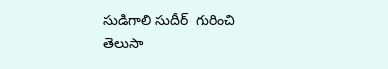సుడిగాలి సుదీర్  గురించి తెలుసా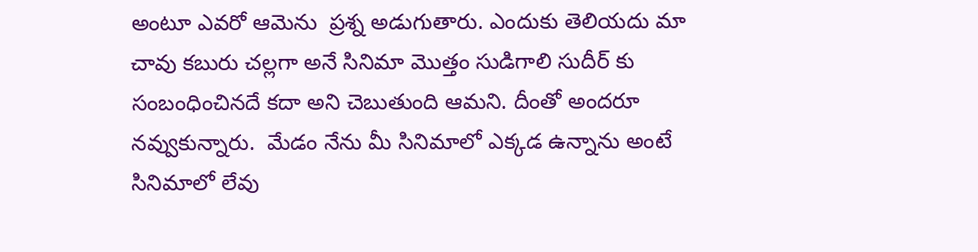అంటూ ఎవరో ఆమెను  ప్రశ్న అడుగుతారు. ఎందుకు తెలియదు మా చావు కబురు చల్లగా అనే సినిమా మొత్తం సుడిగాలి సుదీర్ కు సంబంధించినదే కదా అని చెబుతుంది ఆమని. దీంతో అందరూ నవ్వుకున్నారు.  మేడం నేను మీ సినిమాలో ఎక్కడ ఉన్నాను అంటే సినిమాలో లేవు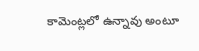కామెంట్లలో ఉన్నావు అంటూ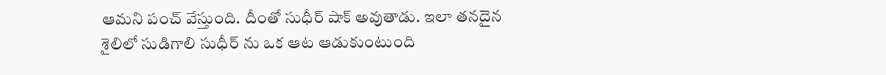ఆమని పంచ్ వేస్తుంది. దీంతో సుధీర్ షాక్ అవుతాడు. ఇలా తనదైన శైలిలో సుడిగాలి సుధీర్ ను ఒక ఆట ఆడుకుంటుంది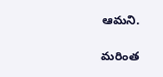ఆమని.

మరింత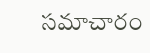సమాచారం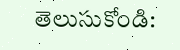తెలుసుకోండి: